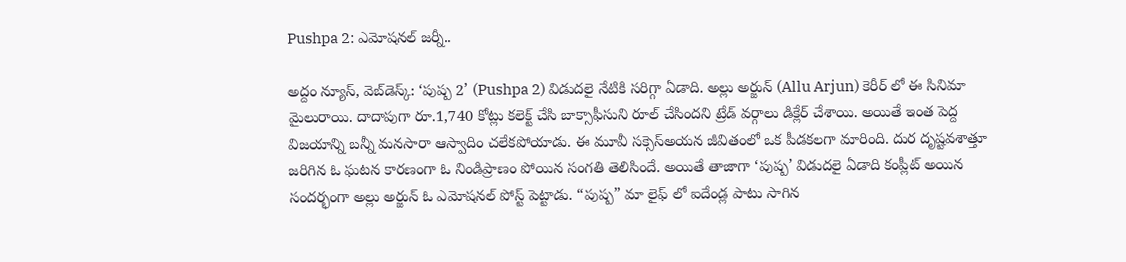Pushpa 2: ఎమోషనల్ జర్నీ..

అద్దం న్యూస్, వెబ్‌డెస్క్: ‘పుష్ప 2’ (Pushpa 2) విడుదలై నేటికి సరిగ్గా ఏడాది. అల్లు అర్జున్ (Allu Arjun) కెరీర్ లో ఈ సినిమా మైలురాయి. దాదాపుగా రూ.1,740 కోట్లు కలెక్ట్ చేసి బాక్సాఫీసుని రూల్ చేసిందని ట్రేడ్ వర్గాలు డిక్లేర్ చేశాయి. అయితే ఇంత పెద్ద విజయాన్ని బన్నీ మనసారా ఆస్వాదిం చలేకపోయాడు. ఈ మూవీ సక్సెస్అయన జీవితంలో ఒక పీడకలగా మారింది. దుర దృష్టవశాత్తూ జరిగిన ఓ ఘటన కారణంగా ఓ నిండిప్రాణం పోయిన సంగతి తెలిసిందే. అయితే తాజాగా ‘పుష్ప’ విడుదలై ఏడాది కంప్లీట్ అయిన సందర్భంగా అల్లు అర్జున్ ఓ ఎమోషనల్ పోస్ట్ పెట్టాడు. “పుష్ప” మా లైఫ్ లో ఐదేండ్ల పాటు సాగిన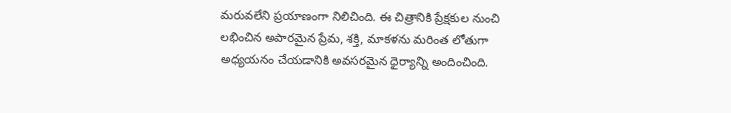మరువలేని ప్రయాణంగా నిలిచింది. ఈ చిత్రానికి ప్రేక్షకుల నుంచి లభించిన అపారమైన ప్రేమ, శక్తి, మాకళను మరింత లోతుగా అధ్యయనం చేయడానికి అవసరమైన ధైర్యాన్ని అందించింది.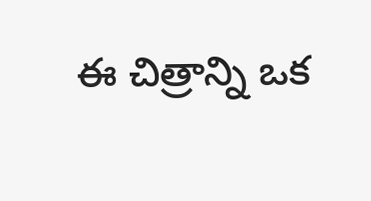ఈ చిత్రాన్ని ఒక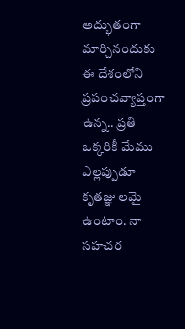అద్భుతంగా మార్చినందుకు ఈ దేశంలోని ప్రపంచవ్యాప్తంగా ఉన్న.. ప్రతి ఒక్కరికీ మేము ఎల్లప్పుడూ కృతజ్ఞు లమై ఉంటాం. నా సహచర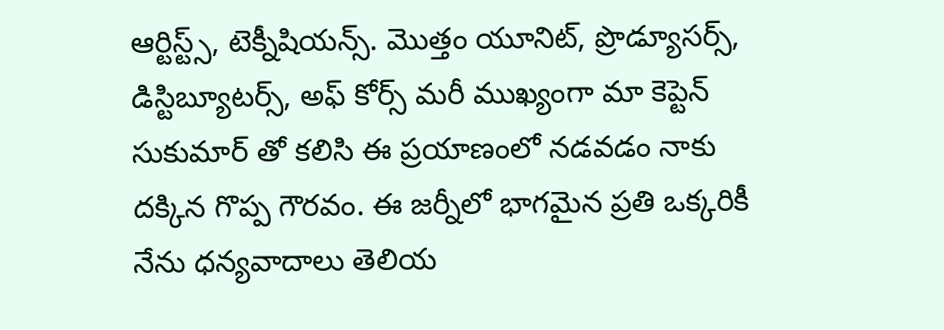ఆర్టిస్ట్స్, టెక్నీషియన్స్. మొత్తం యూనిట్, ప్రొడ్యూసర్స్, డిస్టిబ్యూటర్స్, అఫ్ కోర్స్ మరీ ముఖ్యంగా మా కెప్టెన్ సుకుమార్ తో కలిసి ఈ ప్రయాణంలో నడవడం నాకు దక్కిన గొప్ప గౌరవం. ఈ జర్నీలో భాగమైన ప్రతి ఒక్కరికీ నేను ధన్యవాదాలు తెలియ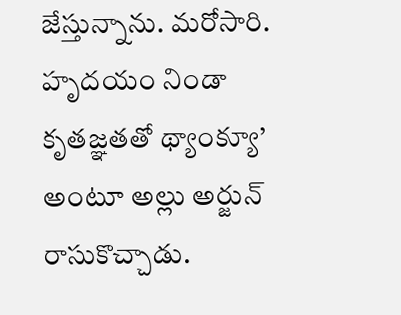జేస్తున్నాను. మరోసారి. హృదయం నిండా కృతజ్ఞతతో థ్యాంక్యూ’ అంటూ అల్లు అర్జున్ రాసుకొచ్చాడు.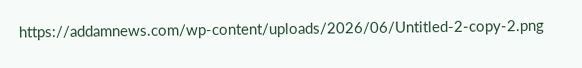https://addamnews.com/wp-content/uploads/2026/06/Untitled-2-copy-2.png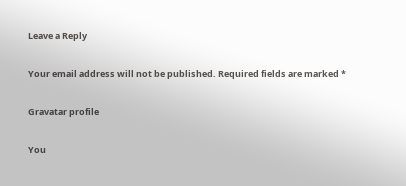Leave a Reply

Your email address will not be published. Required fields are marked *

Gravatar profile

You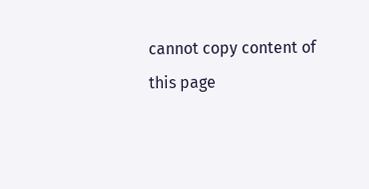cannot copy content of this page